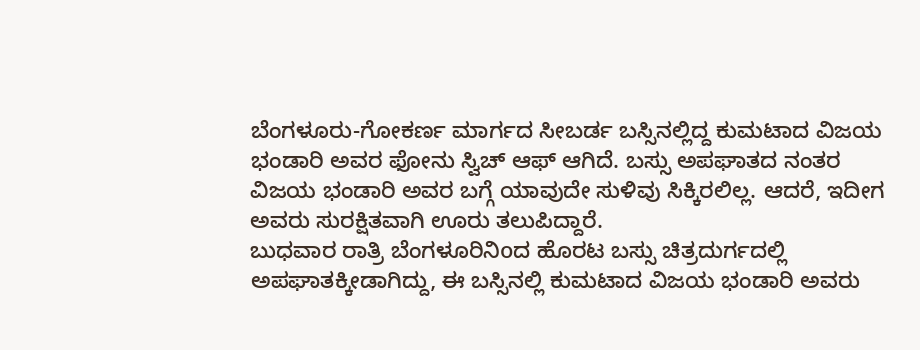ಬೆಂಗಳೂರು-ಗೋಕರ್ಣ ಮಾರ್ಗದ ಸೀಬರ್ಡ ಬಸ್ಸಿನಲ್ಲಿದ್ದ ಕುಮಟಾದ ವಿಜಯ ಭಂಡಾರಿ ಅವರ ಫೋನು ಸ್ವಿಚ್ ಆಫ್ ಆಗಿದೆ. ಬಸ್ಸು ಅಪಘಾತದ ನಂತರ ವಿಜಯ ಭಂಡಾರಿ ಅವರ ಬಗ್ಗೆ ಯಾವುದೇ ಸುಳಿವು ಸಿಕ್ಕಿರಲಿಲ್ಲ. ಆದರೆ, ಇದೀಗ ಅವರು ಸುರಕ್ಷಿತವಾಗಿ ಊರು ತಲುಪಿದ್ದಾರೆ.
ಬುಧವಾರ ರಾತ್ರಿ ಬೆಂಗಳೂರಿನಿoದ ಹೊರಟ ಬಸ್ಸು ಚಿತ್ರದುರ್ಗದಲ್ಲಿ ಅಪಘಾತಕ್ಕೀಡಾಗಿದ್ದು, ಈ ಬಸ್ಸಿನಲ್ಲಿ ಕುಮಟಾದ ವಿಜಯ ಭಂಡಾರಿ ಅವರು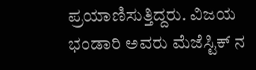ಪ್ರಯಾಣಿಸುತ್ತಿದ್ದರು. ವಿಜಯ ಭಂಡಾರಿ ಅವರು ಮೆಜೆಸ್ಟಿಕ್ ನ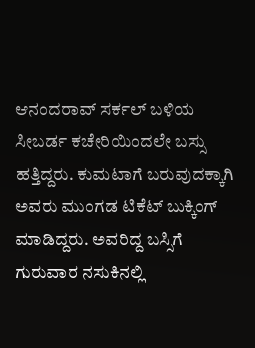ಆನಂದರಾವ್ ಸರ್ಕಲ್ ಬಳಿಯ ಸೀಬರ್ಡ ಕಚೇರಿಯಿಂದಲೇ ಬಸ್ಸು ಹತ್ತಿದ್ದರು. ಕುಮಟಾಗೆ ಬರುವುದಕ್ಕಾಗಿ ಅವರು ಮುಂಗಡ ಟಿಕೆಟ್ ಬುಕ್ಕಿಂಗ್ ಮಾಡಿದ್ದರು. ಅವರಿದ್ದ ಬಸ್ಸಿಗೆ ಗುರುವಾರ ನಸುಕಿನಲ್ಲಿ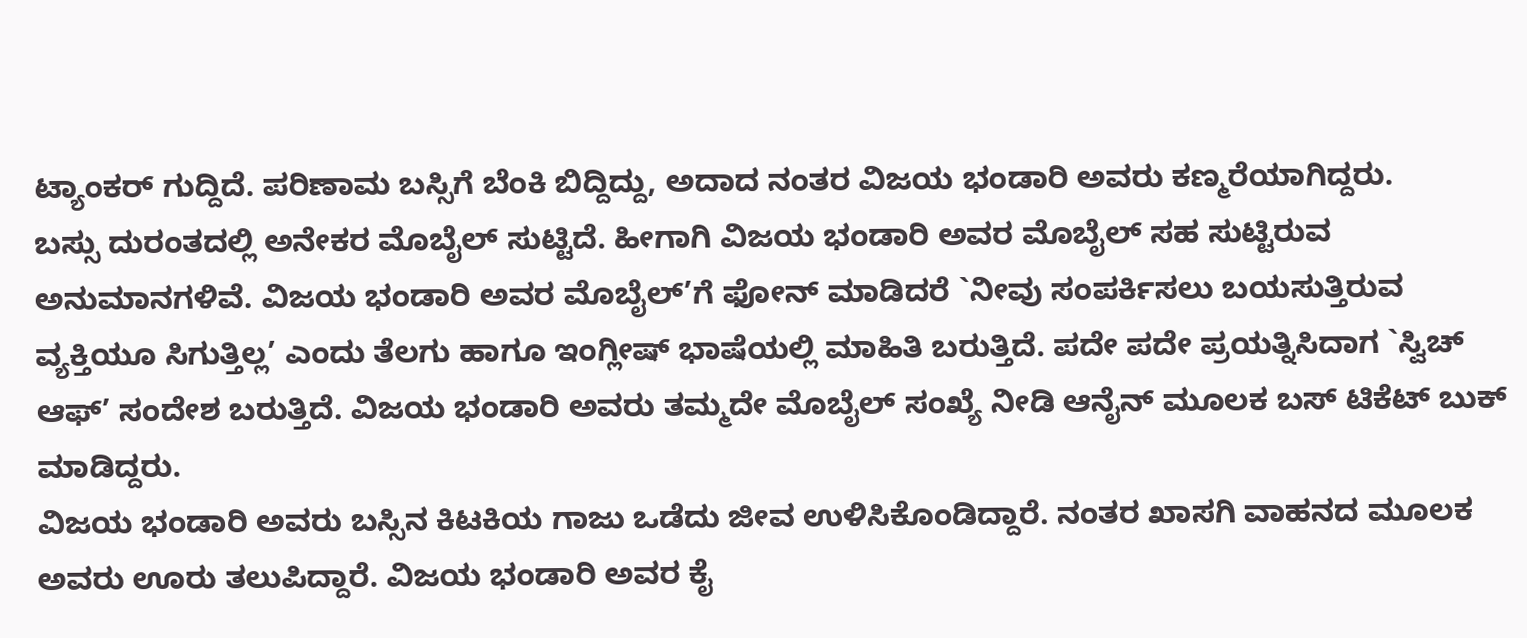ಟ್ಯಾಂಕರ್ ಗುದ್ದಿದೆ. ಪರಿಣಾಮ ಬಸ್ಸಿಗೆ ಬೆಂಕಿ ಬಿದ್ದಿದ್ದು, ಅದಾದ ನಂತರ ವಿಜಯ ಭಂಡಾರಿ ಅವರು ಕಣ್ಮರೆಯಾಗಿದ್ದರು.
ಬಸ್ಸು ದುರಂತದಲ್ಲಿ ಅನೇಕರ ಮೊಬೈಲ್ ಸುಟ್ಟಿದೆ. ಹೀಗಾಗಿ ವಿಜಯ ಭಂಡಾರಿ ಅವರ ಮೊಬೈಲ್ ಸಹ ಸುಟ್ಟಿರುವ ಅನುಮಾನಗಳಿವೆ. ವಿಜಯ ಭಂಡಾರಿ ಅವರ ಮೊಬೈಲ್’ಗೆ ಫೋನ್ ಮಾಡಿದರೆ `ನೀವು ಸಂಪರ್ಕಿಸಲು ಬಯಸುತ್ತಿರುವ ವ್ಯಕ್ತಿಯೂ ಸಿಗುತ್ತಿಲ್ಲ’ ಎಂದು ತೆಲಗು ಹಾಗೂ ಇಂಗ್ಲೀಷ್ ಭಾಷೆಯಲ್ಲಿ ಮಾಹಿತಿ ಬರುತ್ತಿದೆ. ಪದೇ ಪದೇ ಪ್ರಯತ್ನಿಸಿದಾಗ `ಸ್ವಿಚ್ ಆಫ್’ ಸಂದೇಶ ಬರುತ್ತಿದೆ. ವಿಜಯ ಭಂಡಾರಿ ಅವರು ತಮ್ಮದೇ ಮೊಬೈಲ್ ಸಂಖ್ಯೆ ನೀಡಿ ಆನೈನ್ ಮೂಲಕ ಬಸ್ ಟಿಕೆಟ್ ಬುಕ್ ಮಾಡಿದ್ದರು.
ವಿಜಯ ಭಂಡಾರಿ ಅವರು ಬಸ್ಸಿನ ಕಿಟಕಿಯ ಗಾಜು ಒಡೆದು ಜೀವ ಉಳಿಸಿಕೊಂಡಿದ್ದಾರೆ. ನಂತರ ಖಾಸಗಿ ವಾಹನದ ಮೂಲಕ ಅವರು ಊರು ತಲುಪಿದ್ದಾರೆ. ವಿಜಯ ಭಂಡಾರಿ ಅವರ ಕೈ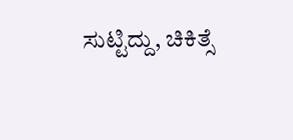ಸುಟ್ಟಿದ್ದು, ಚಿಕಿತ್ಸೆ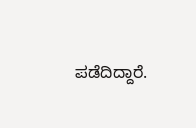ಪಡೆದಿದ್ದಾರೆ.